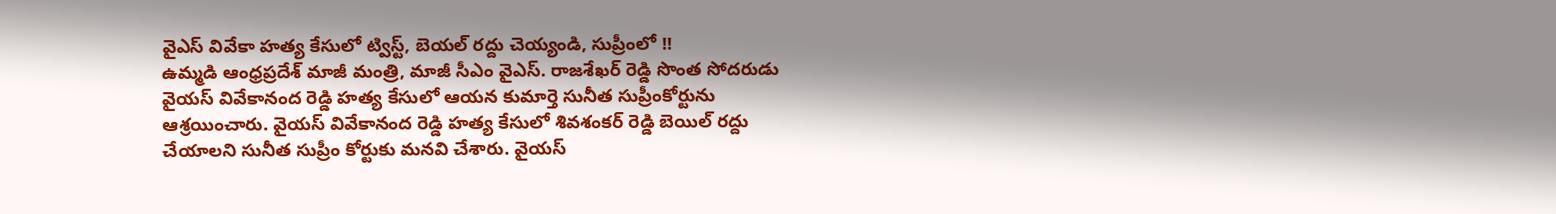వైఎస్ వివేకా హత్య కేసులో ట్విస్ట్, బెయల్ రద్దు చెయ్యండి, సుప్రీంలో !!
ఉమ్మడి ఆంధ్రప్రదేశ్ మాజీ మంత్రి, మాజీ సీఎం వైఎస్. రాజశేఖర్ రెడ్డి సొంత సోదరుడు వైయస్ వివేకానంద రెడ్డి హత్య కేసులో ఆయన కుమార్తె సునీత సుప్రీంకోర్టును ఆశ్రయించారు. వైయస్ వివేకానంద రెడ్డి హత్య కేసులో శివశంకర్ రెడ్డి బెయిల్ రద్దు చేయాలని సునీత సుప్రీం కోర్టుకు మనవి చేశారు. వైయస్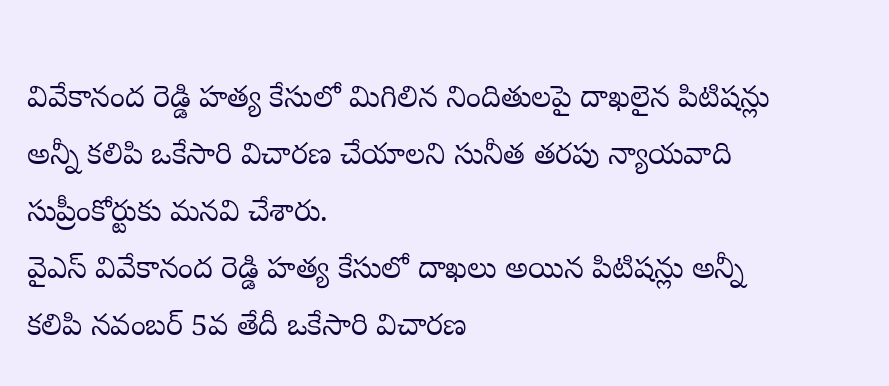వివేకానంద రెడ్డి హత్య కేసులో మిగిలిన నిందితులపై దాఖలైన పిటిషన్లు అన్నీ కలిపి ఒకేసారి విచారణ చేయాలని సునీత తరపు న్యాయవాది సుప్రీంకోర్టుకు మనవి చేశారు.
వైఎస్ వివేకానంద రెడ్డి హత్య కేసులో దాఖలు అయిన పిటిషన్లు అన్నీ కలిపి నవంబర్ 5వ తేదీ ఒకేసారి విచారణ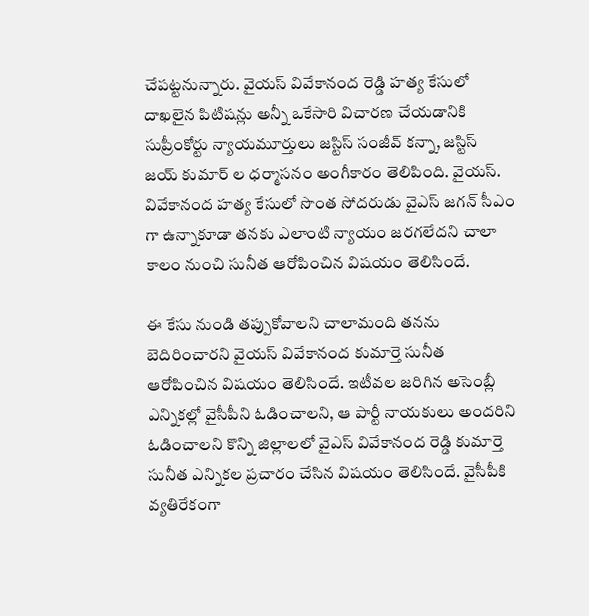చేపట్టనున్నారు. వైయస్ వివేకానంద రెడ్డి హత్య కేసులో దాఖలైన పిటిషన్లు అన్నీ ఒకేసారి విచారణ చేయడానికి సుప్రీంకోర్టు న్యాయమూర్తులు జస్టిస్ సంజీవ్ కన్నా, జస్టిస్ జయ్ కుమార్ ల ధర్మాసనం అంగీకారం తెలిపింది. వైయస్. వివేకానంద హత్య కేసులో సొంత సోదరుడు వైఎస్ జగన్ సీఎం గా ఉన్నాకూడా తనకు ఎలాంటి న్యాయం జరగలేదని చాలా కాలం నుంచి సునీత ఆరోపించిన విషయం తెలిసిందే.

ఈ కేసు నుండి తప్పుకోవాలని చాలామంది తనను బెదిరించారని వైయస్ వివేకానంద కుమార్తె సునీత ఆరోపించిన విషయం తెలిసిందే. ఇటీవల జరిగిన అసెంబ్లీ ఎన్నికల్లో వైసీపీని ఓడించాలని, ఆ పార్టీ నాయకులు అందరిని ఓడించాలని కొన్ని జిల్లాలలో వైఎస్ వివేకానంద రెడ్డి కుమార్తె సునీత ఎన్నికల ప్రచారం చేసిన విషయం తెలిసిందే. వైసీపీకి వ్యతిరేకంగా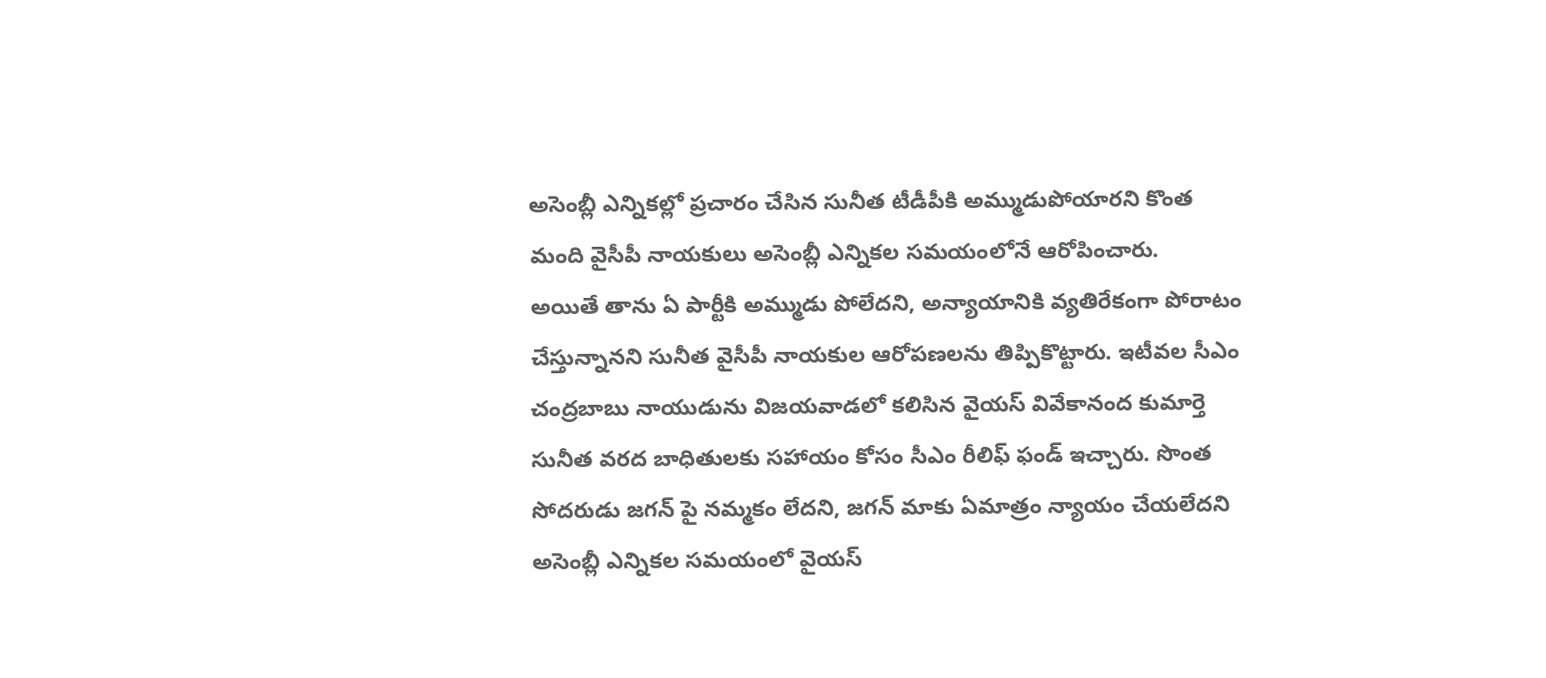అసెంబ్లీ ఎన్నికల్లో ప్రచారం చేసిన సునీత టీడీపీకి అమ్ముడుపోయారని కొంత మంది వైసీపీ నాయకులు అసెంబ్లీ ఎన్నికల సమయంలోనే ఆరోపించారు.
అయితే తాను ఏ పార్టీకి అమ్ముడు పోలేదని, అన్యాయానికి వ్యతిరేకంగా పోరాటం చేస్తున్నానని సునీత వైసీపీ నాయకుల ఆరోపణలను తిప్పికొట్టారు. ఇటీవల సీఎం చంద్రబాబు నాయుడును విజయవాడలో కలిసిన వైయస్ వివేకానంద కుమార్తె సునీత వరద బాధితులకు సహాయం కోసం సీఎం రీలిఫ్ ఫండ్ ఇచ్చారు. సొంత సోదరుడు జగన్ పై నమ్మకం లేదని, జగన్ మాకు ఏమాత్రం న్యాయం చేయలేదని అసెంబ్లీ ఎన్నికల సమయంలో వైయస్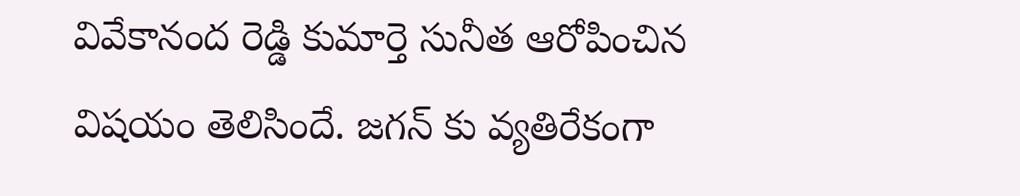వివేకానంద రెడ్డి కుమార్తె సునీత ఆరోపించిన విషయం తెలిసిందే. జగన్ కు వ్యతిరేకంగా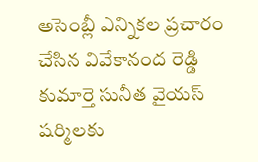అసెంబ్లీ ఎన్నికల ప్రచారం చేసిన వివేకానంద రెడ్డి కుమార్తె సునీత వైయస్ షర్మిలకు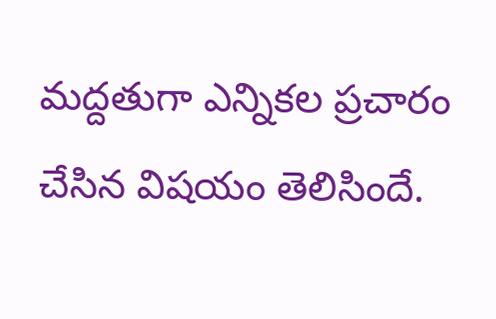మద్దతుగా ఎన్నికల ప్రచారం చేసిన విషయం తెలిసిందే.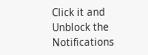Click it and Unblock the Notifications